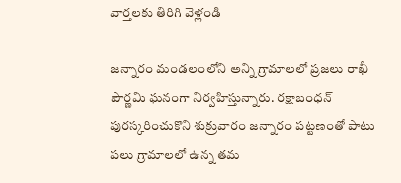వార్తలకు తిరిగి వెళ్లండి

జన్నారం మండలంలోని అన్ని గ్రామాలలో ప్రజలు రాఖీ పౌర్ణమి ఘనంగా నిర్వహిస్తున్నారు. రక్షాబంధన్ పురస్కరించుకొని శుక్రువారం జన్నారం పట్టణంతో పాటు పలు గ్రామాలలో ఉన్న తమ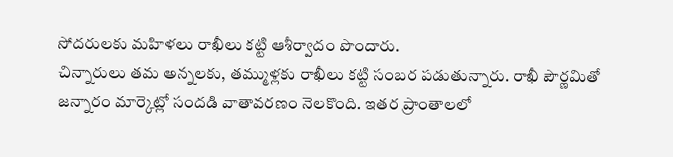సోదరులకు మహిళలు రాఖీలు కట్టి ఆశీర్వాదం పొందారు.
చిన్నారులు తమ అన్నలకు, తమ్ముళ్లకు రాఖీలు కట్టి సంబర పడుతున్నారు. రాఖీ పౌర్ణమితో జన్నారం మార్కెట్లో సందడి వాతావరణం నెలకొంది. ఇతర ప్రాంతాలలో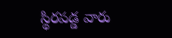స్థిరపడ్డ వారు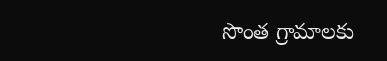సొంత గ్రామాలకు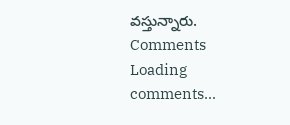వస్తున్నారు.
Comments
Loading comments...